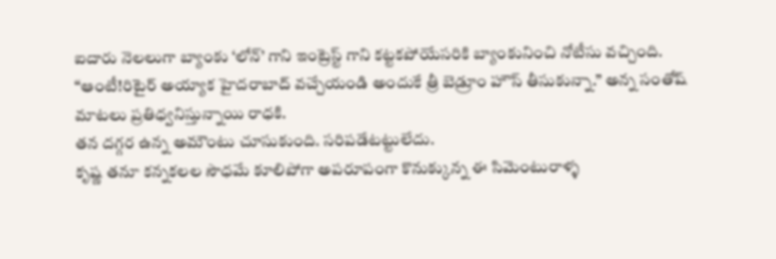ఐదారు నెలలుగా బ్యాంకు ‘లోన్’ గాని ఇంట్రెస్ట్ గాని కట్టకపోయేసరికి బ్యాంకునించి నోటీసు వచ్చింది.
“ఆంటీ!రిటైర్ అయ్యాక హైదరాబాద్ వచ్చేయండి అందుకే త్రీ బెడ్రూం హౌస్ తీసుకున్నా.” అన్న సంతోష్ మాటలు ప్రతిధ్వనిస్తున్నాయి రాధకి.
తన దగ్గర ఉన్న అమౌంటు చూసుకుంది. సరిపడేటట్టులేదు.
కృష్ణ తనూ కన్నకలల సౌధమే కూలిపోగా అపరూపంగా కొనుక్కున్న ఈ సిమెంటురాళ్ళ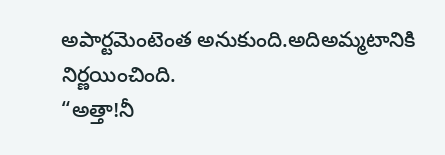అపార్టమెంటెంత అనుకుంది.అదిఅమ్మటానికి
నిర్ణయించింది.
“అత్తా!నీ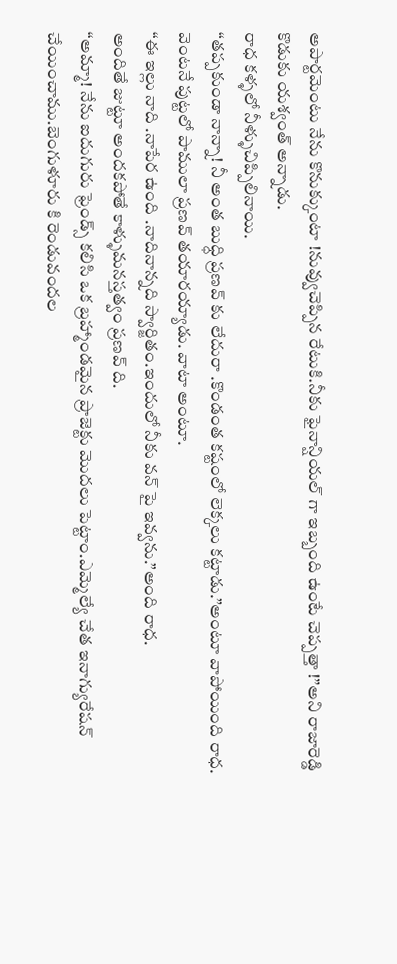అపార్టమెంటు నేను కొనుక్కుంటా !నువ్వుచెప్పిన రేటుకి.నీకు ఫైనాన్షియల్ గా ఇబ్బంది ఉంటే చెప్పత్తా !”అని రాజారెడ్డి కొడుకు యశ్వంత్ అన్నాడు.
రాధ కళ్ళలో నీళ్ళుచిప్పిలినాయి.
“తప్పకుండా నాన్నా! నీ అంత బుధ్ధి ప్రణవ్ కు లేదురా .కొండంత కష్టంలో లెక్కలు కట్టాడు.”అంటూ వాపోయింది రాధ.
వెంటనే పుట్టలో పాములా ప్రణవ్ తయారయ్యాడు. వాటా అంటూ.
“ఈ ఇల్లు నాది .నాపేర ఉంది .నాదినాన్నది స్వార్జితం.ఇందులో నీకు వన్ పై ఇవ్వను.”అంది రాధ.
అందితే జుట్టూ అందకపోతే కాళ్ళుమనస్తత్వం ప్రణవ్ ది.
“అమ్మా! నేను ఐదుగురు ఫ్రెండ్స్ కలిసి ఒక బ్రహ్మాండమైన ప్రాజెక్టు మొదలు పెట్టాం.ఎమ్మెల్యే చేత ఇనాగ్యురేషన్ చేయించాము.బెంగుళూరు కి రెండువందల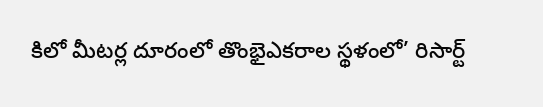కిలో మీటర్ల దూరంలో తొంభైఎకరాల స్థళంలో’ రిసార్ట్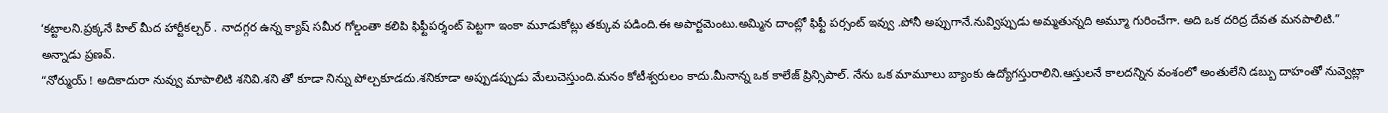‘కట్టాలని.ప్రక్కనే హిల్ మీద హార్టీకల్చర్ . నాదగ్గర ఉన్న క్యాష్ సమీర గోల్డంతా కలిపి ఫిఫ్టీపర్శంట్ పెట్టగా ఇంకా మూడుకోట్లు తక్కువ పడింది.ఈ అపార్టమెంటు.అమ్మిన దాంట్లో ఫిఫ్టీ పర్సంట్ ఇవ్వు .పోనీ అప్పుగానే.నువ్విప్పుడు అమ్మతున్నది అమ్మూ గురించేగా. అది ఒక దరిద్ర దేవత మనపాలిటి.” అన్నాడు ప్రణవ్.
“నోర్ముయ్ ! అదికాదురా నువ్వు మాపాలిటి శనివి.శని తో కూడా నిన్ను పోల్చకూడదు.శనికూడా అప్పుడప్పుడు మేలుచెస్తుంది.మనం కోటీశ్వరులం కాదు.మీనాన్న ఒక కాలేజ్ ప్రిన్సిపాల్. నేను ఒక మామూలు బ్యాంకు ఉద్యోగస్తురాలిని.ఆస్తులనే కాలదన్నిన వంశంలో అంతులేని డబ్బు దాహంతో నువ్వెట్లా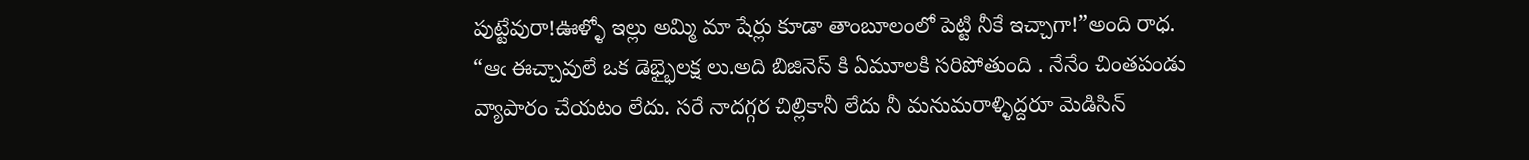పుట్టేవురా!ఊళ్ళో ఇల్లు అమ్మి మా షేర్లు కూడా తాంబూలంలో పెట్టి నీకే ఇచ్చాగా!”అంది రాధ.
“ఆఁ ఈచ్చావులే ఒక డెభ్భైలక్ష లు.అది బిజినెస్ కి ఏమూలకి సరిపోతుంది . నేనేం చింతపండు వ్యాపారం చేయటం లేదు. సరే నాదగ్గర చిల్లికానీ లేదు నీ మనుమరాళ్ళిద్దరూ మెడిసిన్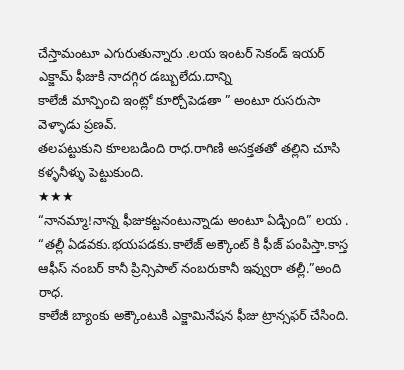చేస్తామంటూ ఎగురుతున్నారు .లయ ఇంటర్ సెకండ్ ఇయర్ ఎక్జామ్ ఫీజుకి నాదగ్గిర డబ్బులేదు.దాన్ని
కాలేజీ మాన్పించి ఇంట్లో కూర్చోపెడతా ” అంటూ రుసరుసా వెళ్ళాడు ప్రణవ్.
తలపట్టుకుని కూలబడింది రాధ.రాగిణి అసక్తతతో తల్లిని చూసి కళ్ళనీళ్ళు పెట్టుకుంది.
★★★
“నానమ్మా!నాన్న ఫీజుకట్టనంటున్నాడు అంటూ ఏడ్చింది” లయ .
“తల్లీ ఏడవకు.భయపడకు.కాలేజ్ అక్కౌంట్ కి ఫీజ్ పంపిస్తా.కాస్త ఆఫీస్ నంబర్ కానీ ప్రిన్సిపాల్ నంబరుకానీ ఇవ్వురా తల్లీ.”అంది రాధ.
కాలేజీ బ్యాంకు అక్కౌంటుకి ఎక్జామినేషన ఫీజు ట్రాన్సఫర్ చేసింది.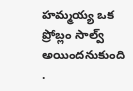హమ్మయ్య ఒక ప్రోబ్లం సాల్వ్ అయిందనుకుంది .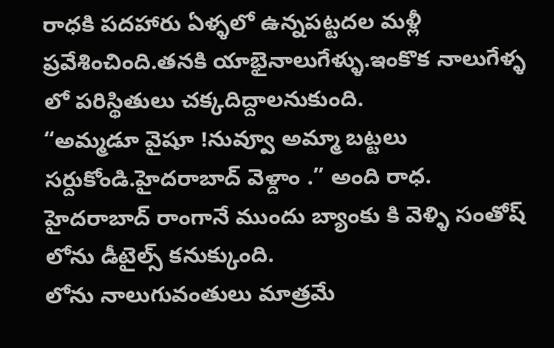రాధకి పదహారు ఏళ్ళలో ఉన్నపట్టదల మళ్లీ ప్రవేశించింది.తనకి యాభైనాలుగేళ్ళు.ఇంకొక నాలుగేళ్ళ లో పరిస్థితులు చక్కదిద్దాలనుకుంది.
“అమ్మడూ వైషూ !నువ్వూ అమ్మా బట్టలు సర్దుకోండి.హైదరాబాద్ వెళ్దాం .” అంది రాధ.
హైదరాబాద్ రాంగానే ముందు బ్యాంకు కి వెళ్ళి సంతోష్ లోను డీటైల్స్ కనుక్కుంది.
లోను నాలుగువంతులు మాత్రమే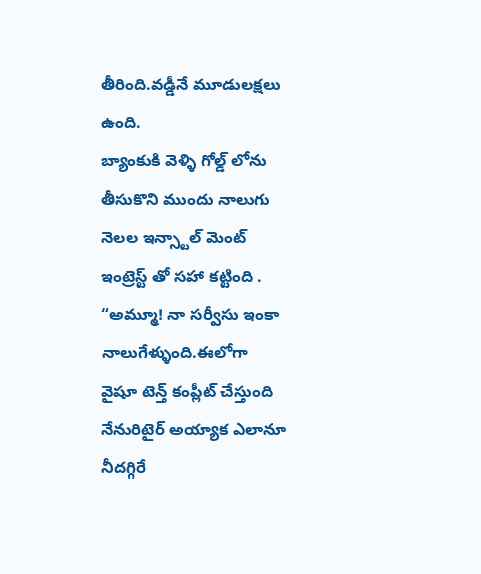తీరింది.వడ్డీనే మూడులక్షలు ఉంది.
బ్యాంకుకి వెళ్ళి గోల్డ్ లోను తీసుకొని ముందు నాలుగు నెలల ఇన్స్టాల్ మెంట్ ఇంట్రెస్ట్ తో సహా కట్టింది .
“అమ్మూ! నా సర్వీసు ఇంకా నాలుగేళ్ళుంది.ఈలోగా
వైషూ టెన్త్ కంప్లీట్ చేస్తుంది నేనురిటైర్ అయ్యాక ఎలానూ నీదగ్గిరే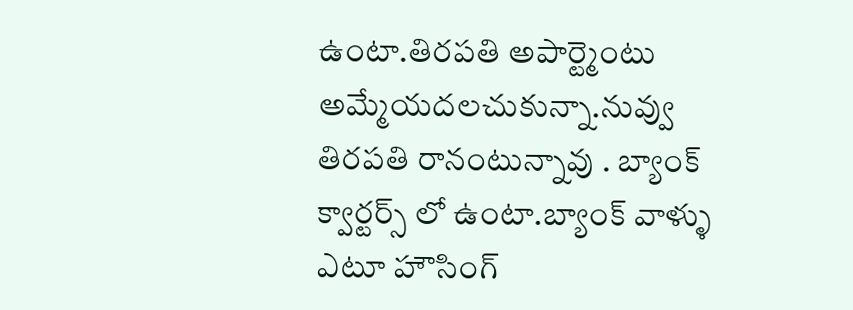ఉంటా.తిరపతి అపార్ట్మెంటు అమ్మేయదలచుకున్నా.నువ్వు తిరపతి రానంటున్నావు . బ్యాంక్ క్వార్టర్స్ లో ఉంటా.బ్యాంక్ వాళ్ళు ఎటూ హౌసింగ్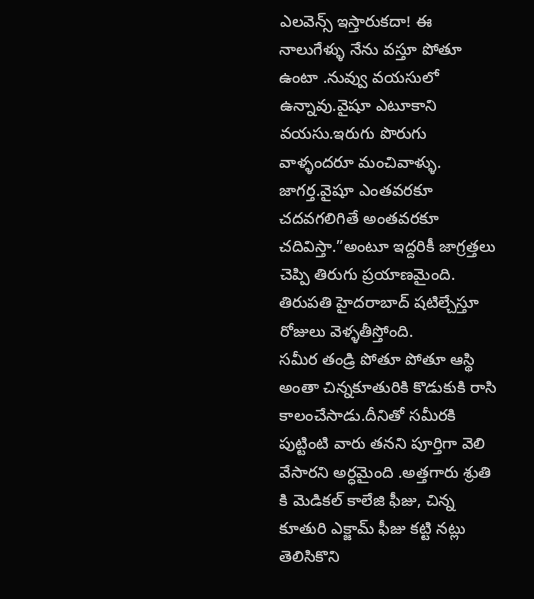ఎలవెన్స్ ఇస్తారుకదా! ఈ నాలుగేళ్ళు నేను వస్తూ పోతూ ఉంటా .నువ్వు వయసులో ఉన్నావు.వైషూ ఎటూకాని వయసు.ఇరుగు పొరుగు వాళ్ళందరూ మంచివాళ్ళు. జాగర్త.వైషూ ఎంతవరకూ చదవగలిగితే అంతవరకూ చదివిస్తా.”అంటూ ఇద్దరికీ జాగ్రత్తలు చెప్పి తిరుగు ప్రయాణమైంది.
తిరుపతి హైదరాబాద్ షటిల్చేస్తూ రోజులు వెళ్ళతీస్తోంది.
సమీర తండ్రి పోతూ పోతూ ఆస్థి అంతా చిన్నకూతురికి కొడుకుకి రాసి కాలంచేసాడు.దీనితో సమీరకి పుట్టింటి వారు తనని పూర్తిగా వెలి వేసారని అర్ధమైంది .అత్తగారు శ్రుతి కి మెడికల్ కాలేజి ఫీజు, చిన్న కూతురి ఎక్జామ్ ఫీజు కట్టి నట్లు తెలిసికొని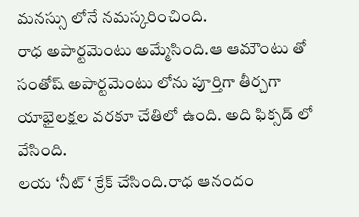మనస్సు లోనే నమస్కరించింది.
రాధ అపార్టమెంటు అమ్మేసింది.ఆ ఆమౌంటు తో సంతోష్ అపార్టమెంటు లోను పూర్తిగా తీర్చగా
యాభైలక్షల వరకూ చేతిలో ఉంది. అది ఫిక్సడ్ లో వేసింది.
లయ ‘నీట్ ‘ క్రేక్ చేసింది.రాధ ఆనందం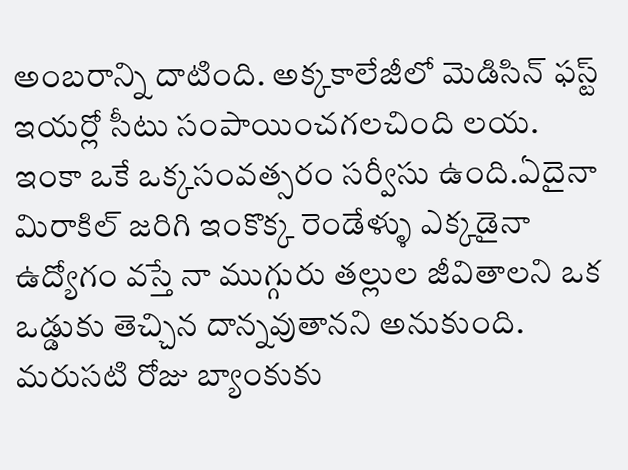అంబరాన్ని దాటింది. అక్కకాలేజీలో మెడిసిన్ ఫస్ట్ ఇయర్లో సీటు సంపాయించగలచింది లయ. ఇంకా ఒకే ఒక్కసంవత్సరం సర్వీసు ఉంది.ఏదైనా మిరాకిల్ జరిగి ఇంకొక్క రెండేళ్ళు ఎక్కడైనా ఉద్యోగం వస్తే నా ముగ్గురు తల్లుల జీవితాలని ఒక ఒడ్డుకు తెచ్చిన దాన్నవుతానని అనుకుంది.
మరుసటి రోజు బ్యాంకుకు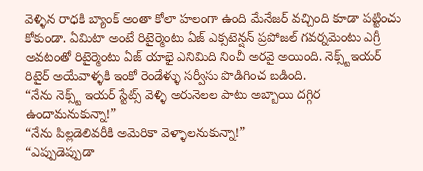వెళ్ళిన రాధకి బ్యాంక్ అంతా కోలా హలంగా ఉంది మేనేజర్ వచ్చింది కూడా పట్టించు కోకుండా. ఏమిటా అంటే రిటైర్మెంటు ఏజ్ ఎక్సటెన్షన్ ప్రపోజల్ గవర్నమెంటు ఎగ్రీ అవటంతో రిటైర్మెంటు ఏజ్ యాభై ఎనిమిది నించీ అరవై అయింది. నెక్స్ట్ఇయర్ రిటైర్ అయేవాళ్ళకి ఇంకో రెండేళ్ళు సర్వీసు పొడిగించ బడింది.
“నేను నెక్స్ట్ ఇయర్ స్టేట్స్ వెళ్ళి అరునెలల పాటు అబ్బాయి దగ్గిర ఉందామనుకున్నా!”
“నేను పిల్లడెలివరీకి అమెరికా వెళ్ళాలనుకున్నా!”
“ఎప్పుడెప్పుడా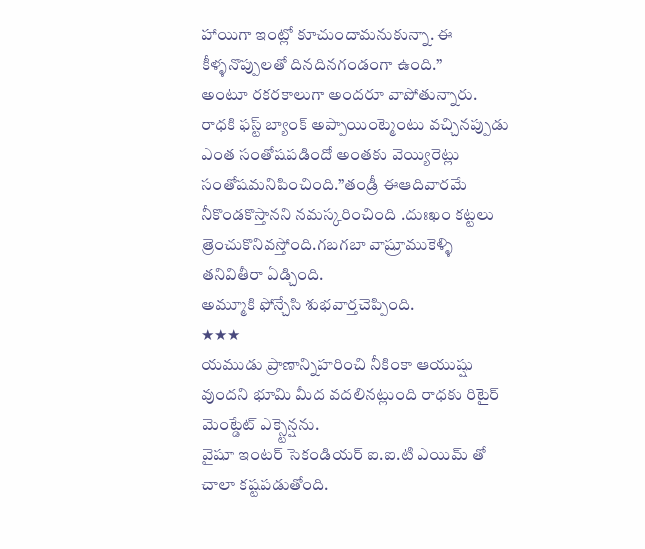హాయిగా ఇంట్లో కూచుందామనుకున్నా. ఈ కీళ్ళనొప్పులతో దినదినగండంగా ఉంది.”
అంటూ రకరకాలుగా అందరూ వాపోతున్నారు.
రాధకి ఫస్ట్ బ్యాంక్ అప్పాయింట్మెంటు వచ్చినప్పుడు ఎంత సంతోషపడిందో అంతకు వెయ్యిరెట్లు సంతోషమనిపించింది.”తండ్రీ ఈఆదివారమే నీకొండకొస్తానని నమస్కరించింది .దుఃఖం కట్టలు త్రెంచుకొనివస్తోంది.గబగబా వాష్రూముకెళ్ళి తనివితీరా ఏడ్చింది.
అమ్మూకి ఫోన్చేసి శుభవార్తచెప్పింది.
★★★
యముడు ప్రాణాన్నిహరించి నీకింకా ఆయుష్షు వుందని భూమి మీద వదలినట్లుంది రాధకు రిటైర్ మెంట్డేట్ ఎక్స్టెన్షను.
వైషూ ఇంటర్ సెకండియర్ ఐ.ఐ.టి ఎయిమ్ తో చాలా కష్టపడుతోంది.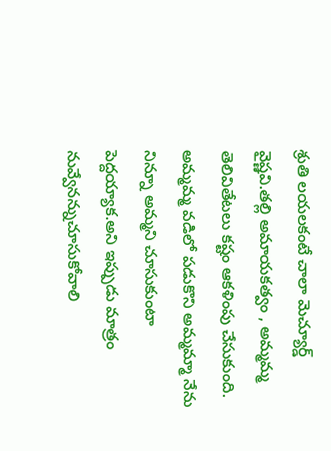శ్రుతి లయలకంటే చాలా మెచ్యూర్డ్ వైష్ణవి.తల్లి అమాయకత్వం , అమ్మమ్మ తెలివితేటలు కష్టం ఆకళింపు చేసుకుంది.
అమ్మమ్మ వడిలో పడుకొని అమ్మమ్మా నేను నిన్నూ అమ్మని చూసుకుంటా పెద్దయ్యాక.అని ఇప్పుడు మాత్రం నువ్వేనన్నుచూసుకోవాలి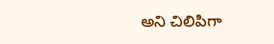అని చిలిపిగా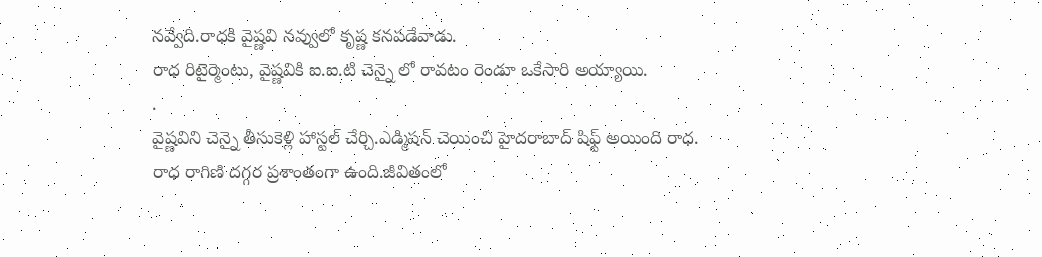నవ్వేది.రాధకి వైష్ణవి నవ్వులో కృష్ణ కనపడేవాడు.
రాధ రిటైర్మెంటు, వైష్ణవికి ఐ.ఐ.టి చెన్నై లో రావటం రెండూ ఒకేసారి అయ్యాయి.
.
వైష్ణవిని చెన్నై తీసుకెళ్లి హాస్టల్ చేర్చి.ఎడ్మిషన్ చెయించి హైదరాబాద్ షిఫ్ట్ అయింది రాధ.
రాధ రాగిణి దగ్గర ప్రశాంతంగా ఉంది.జీవితంలో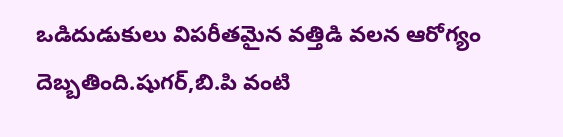ఒడిదుడుకులు విపరీతమైన వత్తిడి వలన ఆరోగ్యం దెబ్బతింది.షుగర్,బి.పి వంటి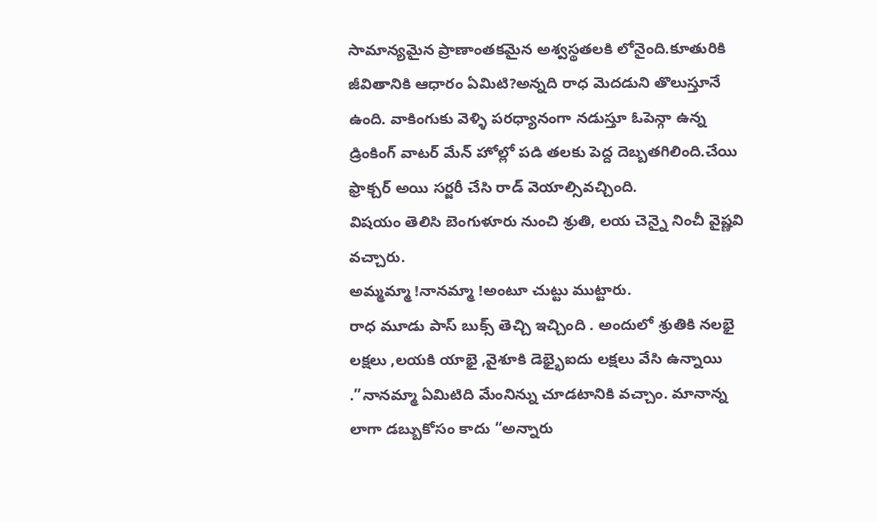సామాన్యమైన ప్రాణాంతకమైన అశ్వస్థతలకి లోనైంది.కూతురికి జీవితానికి ఆధారం ఏమిటి?అన్నది రాధ మెదడుని తొలుస్తూనే ఉంది. వాకింగుకు వెళ్ళి పరధ్యానంగా నడుస్తూ ఓపెన్గా ఉన్న డ్రింకింగ్ వాటర్ మేన్ హోల్లో పడి తలకు పెద్ద దెబ్బతగిలింది.చేయి ఫ్రాక్చర్ అయి సర్జరీ చేసి రాడ్ వెయాల్సివచ్చింది.
విషయం తెలిసి బెంగుళూరు నుంచి శ్రుతి, లయ చెన్నై నించీ వైష్ణవి వచ్చారు.
అమ్మమ్మా !నానమ్మా !అంటూ చుట్టు ముట్టారు.
రాధ మూడు పాస్ బుక్స్ తెచ్చి ఇచ్చింది . అందులో శ్రుతికి నలభై లక్షలు ,లయకి యాభై ,వైశూకి డెభ్భైఐదు లక్షలు వేసి ఉన్నాయి .”నానమ్మా ఏమిటిది మేంనిన్ను చూడటానికి వచ్చాం. మానాన్న లాగా డబ్బుకోసం కాదు “అన్నారు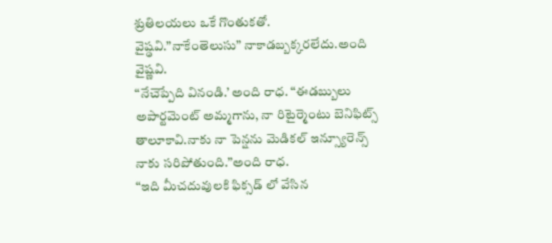శ్రుతిలయలు ఒకే గొంతుకతో.
వైష్ఢవి.”నాకేంతెలుసు” నాకాడబ్బక్కరలేదు.అంది వైష్ణవి.
“నేచెప్పేది వినండి.’ అంది రాధ. “ఈడబ్బులు అపార్టమెంట్ అమ్మగాను, నా రిటైర్మెంటు బెనిఫిట్స్ తాలూకావి.నాకు నా పెన్షను మెడికల్ ఇన్స్యూరెన్స్ నాకు సరిపోతుంది.”అంది రాధ.
“ఇది మీచదువులకి ఫిక్సడ్ లో వేసిన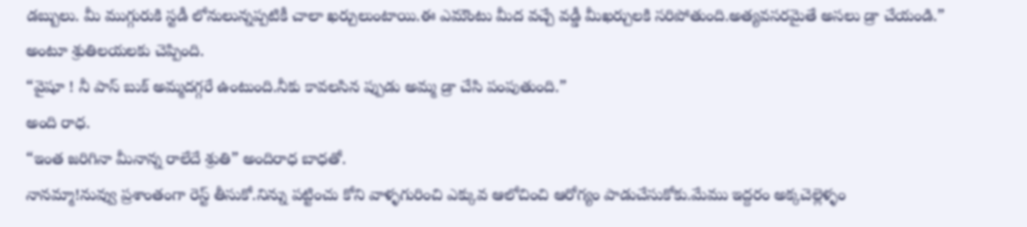డబ్బులు. మీ ముగ్గురుకి స్టడీ లోనులున్నప్పటికీ చాలా ఖర్చులుంటాయి.ఈ ఎమౌంటు మీద వచ్చే వడ్డీ మీఖర్చులకి సరిపోతుంది.అత్యవసరమైతే అసలు డ్రా చేయండి.” అంటూ శ్రుతిలయలకు చెప్పింది.
“వైషూ ! నీ పాస్ బుక్ అమ్మదగ్గరే ఉంటుంది.నీకు కావలసిన ప్పుడు అమ్మ డ్రా చేసి పంపుతుంది.”
అంది రాధ.
“ఇంత జరిగినా మీనాన్న రాలేదే శ్రుతి” అందిరాధ బాధతో.
నానమ్మా!నువ్వు ప్రశాంతంగా రెస్ట్ తీసుకో.నిన్ను పట్టించు కోని వాళ్ళగురించి ఎక్కువ ఆలోచించి ఆరోగ్యం పాడుచేసుకోకు.మేము ఇద్దరం అక్కచెల్లెళ్ళం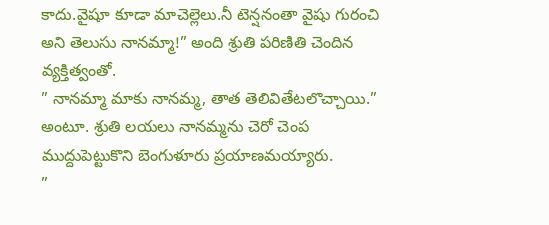కాదు.వైషూ కూడా మాచెల్లెలు.నీ టెన్షనంతా వైషు గురంచి అని తెలుసు నానమ్మా!” అంది శ్రుతి పరిణితి చెందిన వ్యక్తిత్వంతో.
” నానమ్మా మాకు నానమ్మ, తాత తెలివితేటలొచ్చాయి.” అంటూ. శ్రుతి లయలు నానమ్మను చెరో చెంప ముద్దుపెట్టుకొని బెంగుళూరు ప్రయాణమయ్యారు.
”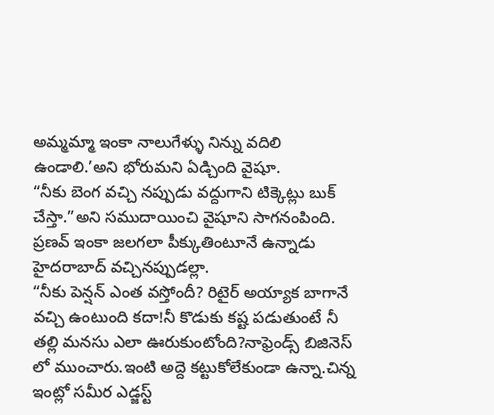అమ్మమ్మా ఇంకా నాలుగేళ్ళు నిన్ను వదిలి ఉండాలి.’అని భోరుమని ఏడ్చింది వైషూ.
“నీకు బెంగ వచ్చి నప్పుడు వద్దుగాని టిక్కెట్లు బుక్ చేస్తా.”అని సముదాయించి వైషూని సాగనంపింది.
ప్రణవ్ ఇంకా జలగలా పీక్కుతింటూనే ఉన్నాడు
హైదరాబాద్ వచ్చినప్పుడల్లా.
“నీకు పెన్షన్ ఎంత వస్తోందీ? రిటైర్ అయ్యాక బాగానే వచ్చి ఉంటుంది కదా!నీ కొడుకు కష్ట పడుతుంటే నీ తల్లి మనసు ఎలా ఊరుకుంటోంది?నాఫ్రెండ్స్ బిజినెస్ లో ముంచారు.ఇంటి అద్దె కట్టుకోలేకుండా ఉన్నా.చిన్న ఇంట్లో సమీర ఎడ్జస్ట్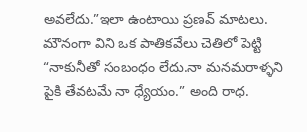అవలేదు.”ఇలా ఉంటాయి ప్రణవ్ మాటలు.
మౌనంగా విని ఒక పాతికవేలు చెతిలో పెట్టి “నాకునీతో సంబంధం లేదు.నా మనమరాళ్ళని పైకి తేవటమే నా ధ్యేయం.” అంది రాధ.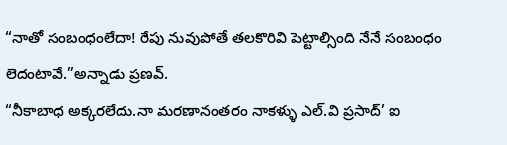“నాతో సంబంధంలేదా! రేపు నువుపోతే తలకొరివి పెట్టాల్సింది నేనే సంబంధం లెదంటావే.”అన్నాడు ప్రణవ్.
“నీకాబాధ అక్కరలేదు.నా మరణానంతరం నాకళ్ళు ఎల్.వి ప్రసాద్’ ఐ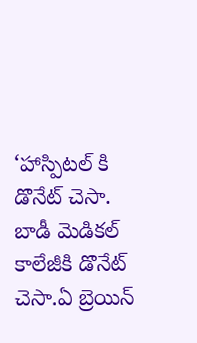‘హాస్పిటల్ కి డొనేట్ చెసా. బాడీ మెడికల్ కాలేజీకి డొనేట్ చెసా.ఏ బ్రెయిన్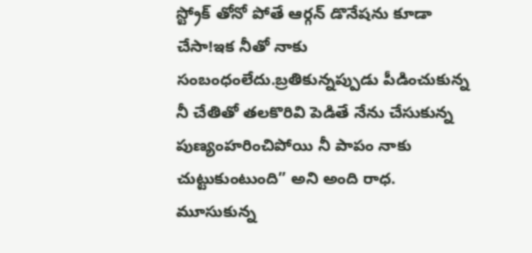స్ట్రోక్ తోనో పోతే ఆర్గన్ డొనేషను కూడా చేసా!ఇక నీతో నాకు సంబంధంలేదు.బ్రతికున్నప్పుడు పీడించుకున్న నీ చేతితో తలకొరివి పెడితే నేను చేసుకున్న పుణ్యంహరించిపోయి నీ పాపం నాకు చుట్టుకుంటుంది” అని అంది రాధ.
మూసుకున్న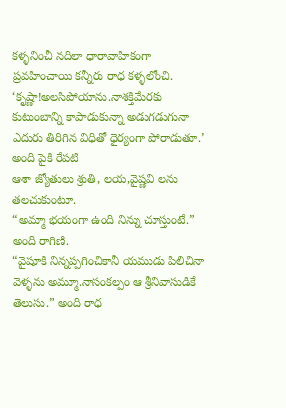కళ్ళనించీ నదిలా ధారావాహికంగా ప్రవహించాయి కన్నీరు రాధ కళ్ళలోంచి.
‘కృష్ణా!అలసిపోయాను.నాశక్తిమేరకు కుటుంబాన్ని కాపాడుకున్నా అడుగడుగునా ఎదురు తిరిగిన విధితో ధైర్యంగా పోరాడుతూ.’ అంది పైకి రేపటి
ఆశా జ్యోతులు శ్రుతి, లయ,వైష్ణవి లను తలచుకుంటూ.
“అమ్మా భయంగా ఉంది నిన్ను చూస్తుంటే.” అంది రాగిణి.
“వైషూకి నిన్నప్పగించికానీ యముడు పిలిచినా వెళ్ళను అమ్మూ.నాసంకల్పం ఆ శ్రీనివాసుడికే తెలుసు.” అంది రాధ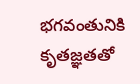భగవంతునికి కృతజ్ఞతతో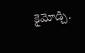కైమోడ్చి.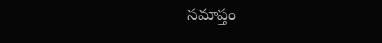సమాప్తం